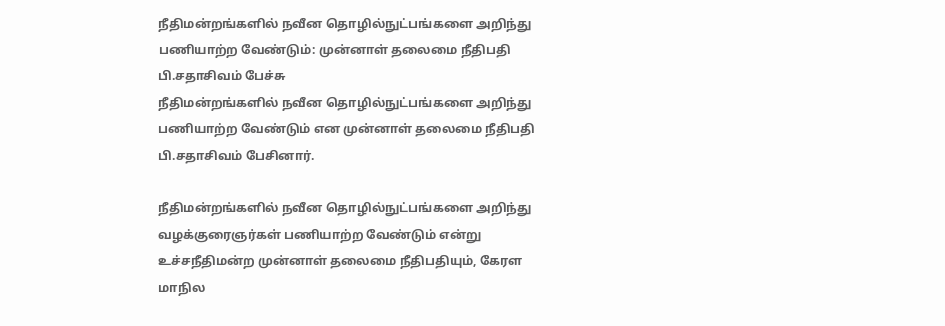நீதிமன்றங்களில் நவீன தொழில்நுட்பங்களை அறிந்து பணியாற்ற வேண்டும்: முன்னாள் தலைமை நீதிபதி பி.சதாசிவம் பேச்சு
நீதிமன்றங்களில் நவீன தொழில்நுட்பங்களை அறிந்து பணியாற்ற வேண்டும் என முன்னாள் தலைமை நீதிபதி பி.சதாசிவம் பேசினார்.

நீதிமன்றங்களில் நவீன தொழில்நுட்பங்களை அறிந்து வழக்குரைஞர்கள் பணியாற்ற வேண்டும் என்று உச்சநீதிமன்ற முன்னாள் தலைமை நீதிபதியும், கேரள மாநில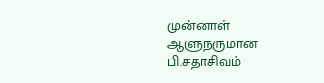முன்னாள் ஆளுநருமான பி.சதாசிவம்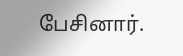பேசினார்.